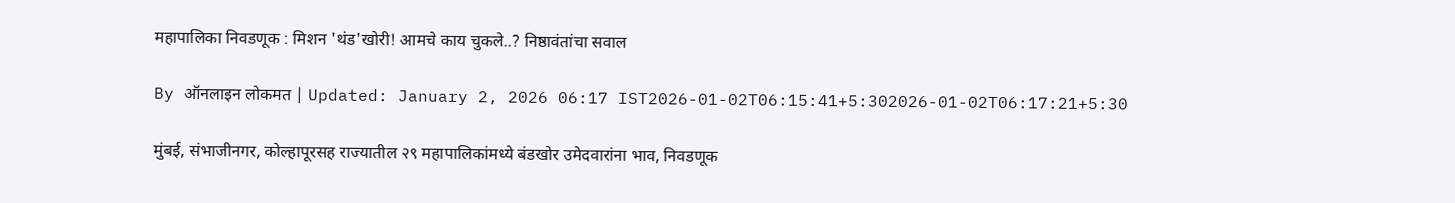महापालिका निवडणूक : मिशन 'थंड'खोरी! आमचे काय चुकले..? निष्ठावंतांचा सवाल

By ऑनलाइन लोकमत | Updated: January 2, 2026 06:17 IST2026-01-02T06:15:41+5:302026-01-02T06:17:21+5:30

मुंबई, संभाजीनगर, कोल्हापूरसह राज्यातील २९ महापालिकांमध्ये बंडखोर उमेदवारांना भाव, निवडणूक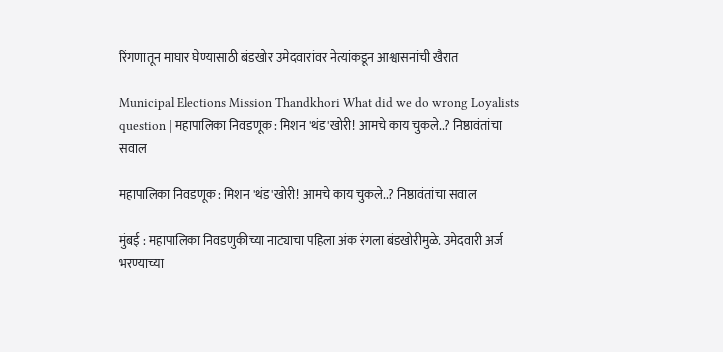रिंगणातून माघार घेण्यासाठी बंडखोर उमेदवारांवर नेत्यांकडून आश्वासनांची खैरात

Municipal Elections Mission Thandkhori What did we do wrong Loyalists question | महापालिका निवडणूक : मिशन 'थंड'खोरी! आमचे काय चुकले..? निष्ठावंतांचा सवाल

महापालिका निवडणूक : मिशन 'थंड'खोरी! आमचे काय चुकले..? निष्ठावंतांचा सवाल

मुंबई : महापालिका निवडणुकीच्या नाट्याचा पहिला अंक रंगला बंडखोरीमुळे. उमेदवारी अर्ज भरण्याच्या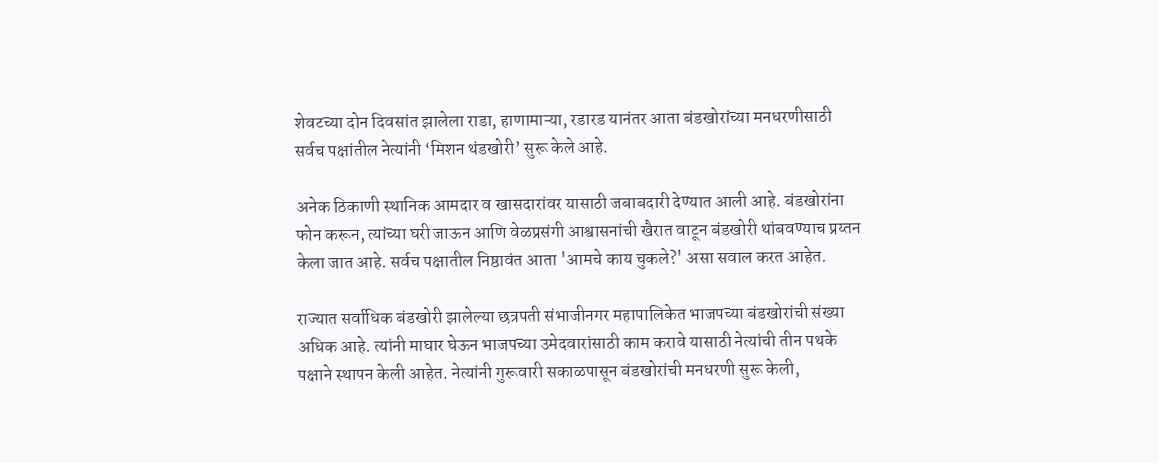शेवटच्या दोन दिवसांत झालेला राडा, हाणामाऱ्या, रडारड यानंतर आता बंडखोरांच्या मनधरणीसाठी सर्वच पक्षांतील नेत्यांनी ‘मिशन थंडखोरी’ सुरू केले आहे.

अनेक ठिकाणी स्थानिक आमदार व खासदारांवर यासाठी जबाबदारी देण्यात आली आहे. बंडखोरांना फोन करून, त्यांच्या घरी जाऊन आणि वेळप्रसंगी आश्वासनांची खैरात वाटून बंडखोरी थांबवण्याच प्रय्तन केला जात आहे. सर्वच पक्षातील निष्ठावंत आता 'आमचे काय चुकले?' असा सवाल करत आहेत.

राज्यात सर्वाधिक बंडखोरी झालेल्या छत्रपती संभाजीनगर महापालिकेत भाजपच्या बंडखोरांची संख्या अधिक आहे. त्यांनी माघार घेऊन भाजपच्या उमेदवारांसाठी काम करावे यासाठी नेत्यांची तीन पथके पक्षाने स्थापन केली आहेत. नेत्यांनी गुरूवारी सकाळपासून बंडखोरांची मनधरणी सुरू केली,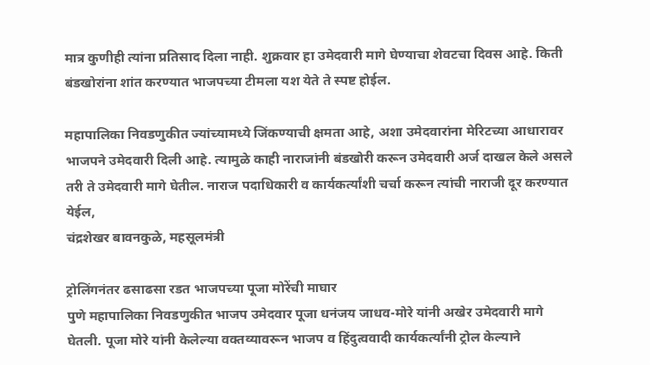मात्र कुणीही त्यांना प्रतिसाद दिला नाही. शुक्रवार हा उमेदवारी मागे घेण्याचा शेवटचा दिवस आहे. किती बंडखोरांना शांत करण्यात भाजपच्या टीमला यश येते ते स्पष्ट होईल.

महापालिका निवडणुकीत ज्यांच्यामध्ये जिंकण्याची क्षमता आहे, अशा उमेदवारांना मेरिटच्या आधारावर भाजपने उमेदवारी दिली आहे. त्यामुळे काही नाराजांनी बंडखोरी करून उमेदवारी अर्ज दाखल केले असले तरी ते उमेदवारी मागे घेतील. नाराज पदाधिकारी व कार्यकर्त्यांशी चर्चा करून त्यांची नाराजी दूर करण्यात येईल,
चंद्रशेखर बावनकुळे, महसूलमंत्री

ट्रोलिंगनंतर ढसाढसा रडत भाजपच्या पूजा मोरेंची माघार
पुणे महापालिका निवडणुकीत भाजप उमेदवार पूजा धनंजय जाधव-मोरे यांनी अखेर उमेदवारी मागे घेतली. पूजा मोरे यांनी केलेल्या वक्तव्यावरून भाजप व हिंदुत्ववादी कार्यकर्त्यांनी ट्रोल केल्याने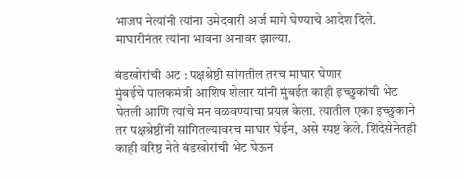भाजप नेत्यांनी त्यांना उमेदवारी अर्ज मागे घेण्याचे आदेश दिले. माघारीनंतर त्यांना भावना अनावर झाल्या.

बंडखोरांची अट : पक्षश्रेष्ठी सांगतील तरच माघार घेणार
मुंबईचे पालकमंत्री आशिष शेलार यांनी मुंबईत काही इच्छुकांची भेट घेतली आणि त्यांचे मन वळवण्याचा प्रयत्न केला. त्यातील एका इच्छुकाने तर पक्षश्रेष्ठींनी सांगितल्यावरच माघार घेईन, असे स्पष्ट केले. शिंदेसेनेतही काही वरिष्ठ नेते बंडखोरांची भेट घेऊन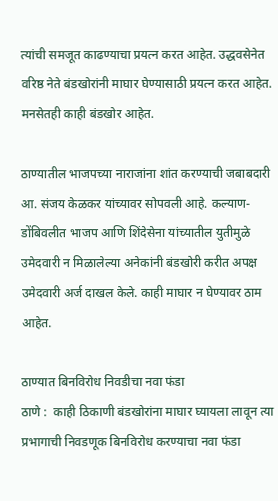त्यांची समजूत काढण्याचा प्रयत्न करत आहेत. उद्धवसेनेत वरिष्ठ नेते बंडखोरांनी माघार घेण्यासाठी प्रयत्न करत आहेत. मनसेतही काही बंडखोर आहेत.

ठाण्यातील भाजपच्या नाराजांना शांत करण्याची जबाबदारी आ. संजय केळकर यांच्यावर सोपवली आहे. कल्याण-डोंबिवलीत भाजप आणि शिंदेसेना यांच्यातील युतीमुळे उमेदवारी न मिळालेल्या अनेकांनी बंडखोरी करीत अपक्ष उमेदवारी अर्ज दाखल केले. काही माघार न घेण्यावर ठाम आहेत.

ठाण्यात बिनविरोध निवडीचा नवा फंडा
ठाणे :  काही ठिकाणी बंडखोरांना माघार घ्यायला लावून त्या प्रभागाची निवडणूक बिनविरोध करण्याचा नवा फंडा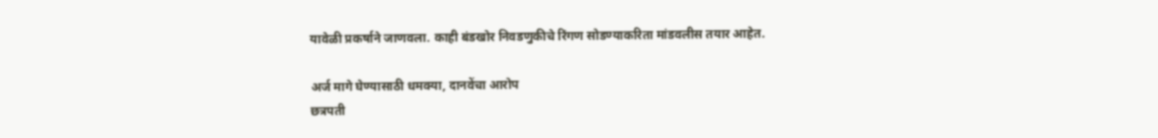यावेळी प्रकर्षाने जाणवला. काही बंडखोर निवडणुकीचे रिंगण सोडण्याकरिता मांडवलीस तयार आहेत.

अर्ज मागे घेण्यासाठी धमक्या, दानवेंचा आरोप
छत्रपती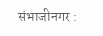संभाजीनगर :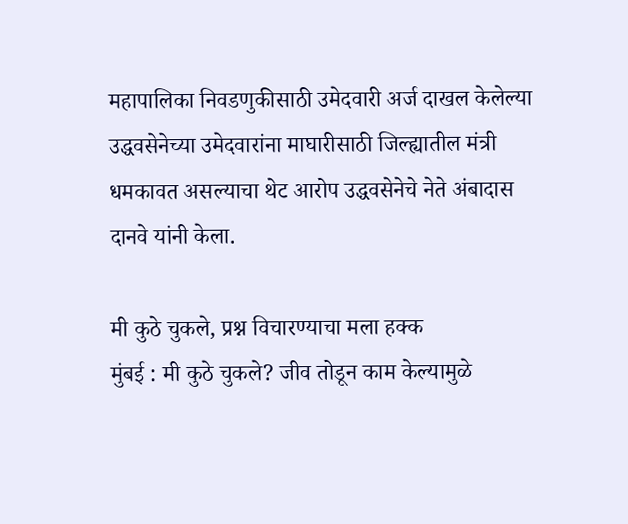महापालिका निवडणुकीसाठी उमेदवारी अर्ज दाखल केलेल्या उद्धवसेनेच्या उमेदवारांना माघारीसाठी जिल्ह्यातील मंत्री धमकावत असल्याचा थेट आरोप उद्धवसेनेचे नेते अंबादास दानवे यांनी केला.

मी कुठे चुकले, प्रश्न विचारण्याचा मला हक्क
मुंबई : मी कुठे चुकले? जीव तोडून काम केल्यामुळे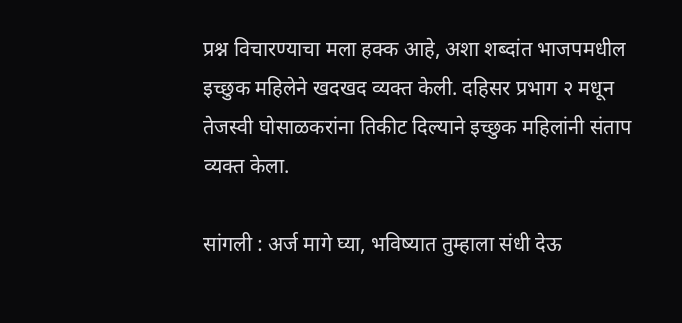प्रश्न विचारण्याचा मला हक्क आहे, अशा शब्दांत भाजपमधील इच्छुक महिलेने खदखद व्यक्त केली. दहिसर प्रभाग २ मधून तेजस्वी घोसाळकरांना तिकीट दिल्याने इच्छुक महिलांनी संताप व्यक्त केला.

सांगली : अर्ज मागे घ्या, भविष्यात तुम्हाला संधी देऊ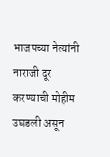भाजपच्या नेत्यांनी नाराजी दूर करण्याची मोहीम उघडली असून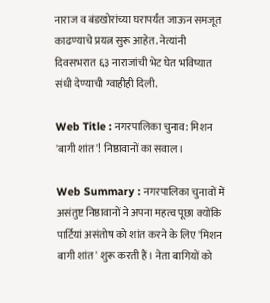नाराज व बंडखोरांच्या घरापर्यंत जाऊन समजूत काढण्याचे प्रयत्न सुरू आहेत. नेत्यांनी दिवसभरात ६३ नाराजांची भेट घेत भविष्यात संधी देण्याची ग्वाहीही दिली.

Web Title : नगरपालिका चुनाव: मिशन 'बागी शांत'! निष्ठावानों का सवाल।

Web Summary : नगरपालिका चुनावों में असंतुष्ट निष्ठावानों ने अपना महत्व पूछा क्योंकि पार्टियां असंतोष को शांत करने के लिए 'मिशन बागी शांत' शुरू करती हैं। नेता बागियों को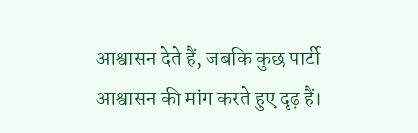आश्वासन देते हैं, जबकि कुछ पार्टी आश्वासन की मांग करते हुए दृढ़ हैं।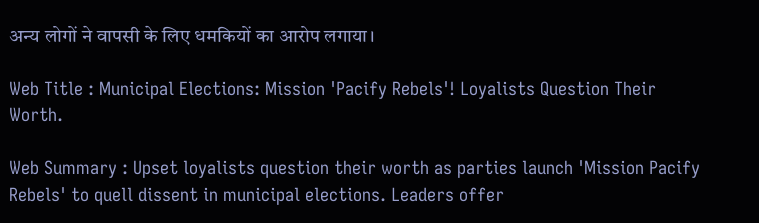अन्य लोगों ने वापसी के लिए धमकियों का आरोप लगाया।

Web Title : Municipal Elections: Mission 'Pacify Rebels'! Loyalists Question Their Worth.

Web Summary : Upset loyalists question their worth as parties launch 'Mission Pacify Rebels' to quell dissent in municipal elections. Leaders offer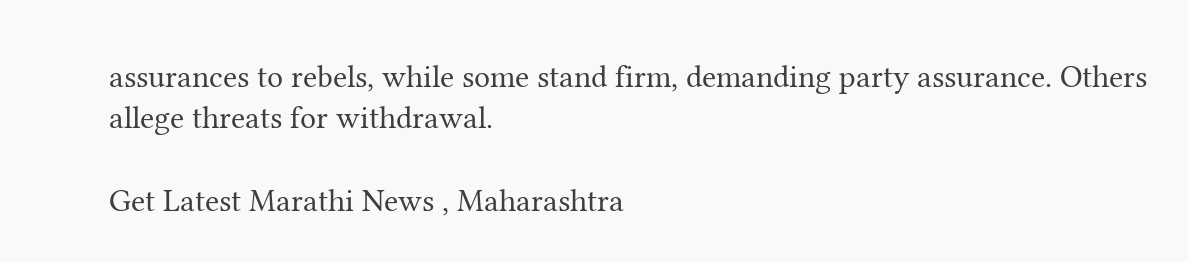assurances to rebels, while some stand firm, demanding party assurance. Others allege threats for withdrawal.

Get Latest Marathi News , Maharashtra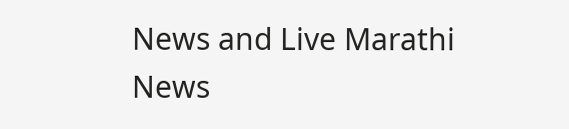News and Live Marathi News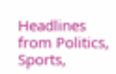Headlines from Politics, Sports,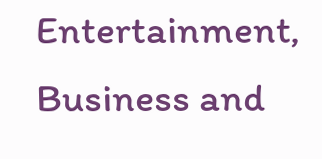Entertainment, Business and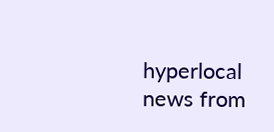hyperlocal news from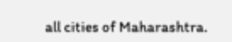all cities of Maharashtra.